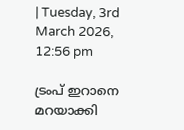| Tuesday, 3rd March 2026, 12:56 pm

ട്രംപ് ഇറാനെ മറയാക്കി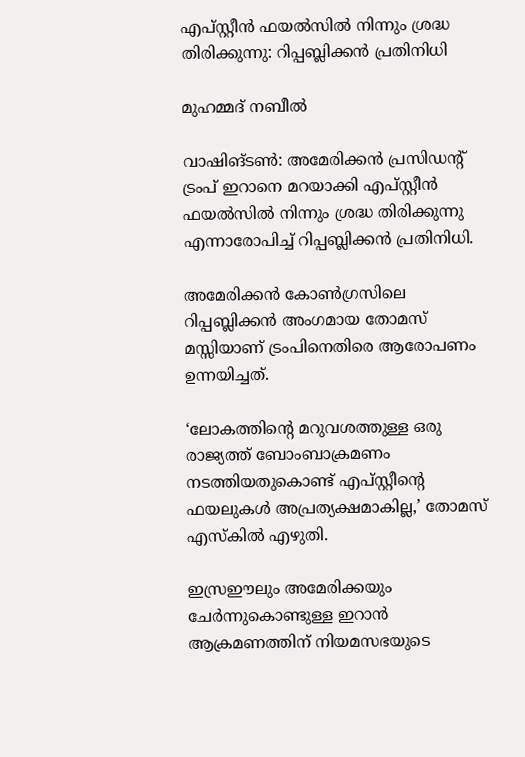എപ്‌സ്റ്റീൻ ഫയൽസിൽ നിന്നും ശ്രദ്ധ തിരിക്കുന്നു: റിപ്പബ്ലിക്കൻ പ്രതിനിധി

മുഹമ്മദ് നബീല്‍

വാഷിങ്ടൺ: അമേരിക്കൻ പ്രസിഡന്റ് ട്രംപ് ഇറാനെ മറയാക്കി എപ്‌സ്റ്റീൻ ഫയൽസിൽ നിന്നും ശ്രദ്ധ തിരിക്കുന്നു എന്നാരോപിച്ച് റിപ്പബ്ലിക്കൻ പ്രതിനിധി.

അമേരിക്കൻ കോൺഗ്രസിലെ റിപ്പബ്ലിക്കൻ അംഗമായ തോമസ് മസ്സിയാണ് ട്രംപിനെതിരെ ആരോപണം ഉന്നയിച്ചത്.

‘ലോകത്തിന്റെ മറുവശത്തുള്ള ഒരു രാജ്യത്ത് ബോംബാക്രമണം നടത്തിയതുകൊണ്ട് എപ്സ്റ്റീന്റെ ഫയലുകൾ അപ്രത്യക്ഷമാകില്ല,’ തോമസ് എസ്‌കിൽ എഴുതി.

ഇസ്രഈലും അമേരിക്കയും ചേർന്നുകൊണ്ടുള്ള ഇറാൻ ആക്രമണത്തിന് നിയമസഭയുടെ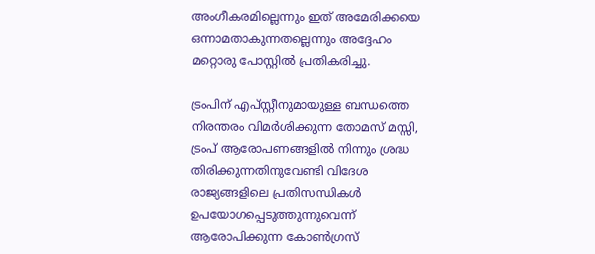അംഗീകരമില്ലെന്നും ഇത് അമേരിക്കയെ ഒന്നാമതാകുന്നതല്ലെന്നും അദ്ദേഹം മറ്റൊരു പോസ്റ്റിൽ പ്രതികരിച്ചു.

ട്രംപിന് എപ്‌സ്റ്റീനുമായുള്ള ബന്ധത്തെ നിരന്തരം വിമർശിക്കുന്ന തോമസ് മസ്സി, ട്രംപ് ആരോപണങ്ങളിൽ നിന്നും ശ്രദ്ധ തിരിക്കുന്നതിനുവേണ്ടി വിദേശ രാജ്യങ്ങളിലെ പ്രതിസന്ധികൾ ഉപയോഗപ്പെടുത്തുന്നുവെന്ന് ആരോപിക്കുന്ന കോൺഗ്രസ്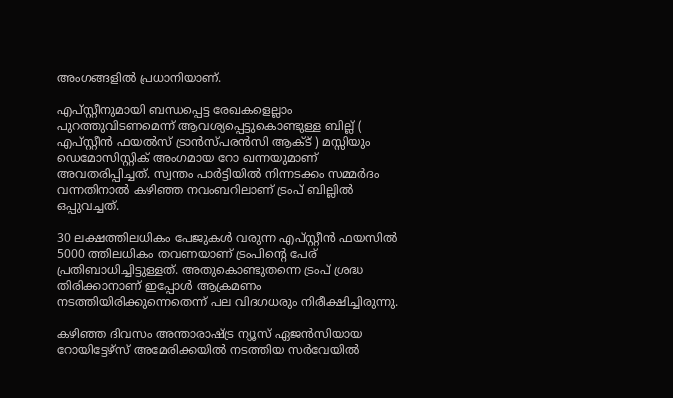അംഗങ്ങളിൽ പ്രധാനിയാണ്.

എപ്‌സ്റ്റീനുമായി ബന്ധപ്പെട്ട രേഖകളെല്ലാം പുറത്തുവിടണമെന്ന് ആവശ്യപ്പെട്ടുകൊണ്ടുള്ള ബില്ല് ( എപ്‌സ്റ്റീൻ ഫയൽസ് ട്രാൻസ്പരൻസി ആക്ട് ) മസ്സിയും ഡെമോസിസ്റ്റിക് അംഗമായ റോ ഖന്നയുമാണ് അവതരിപ്പിച്ചത്. സ്വന്തം പാർട്ടിയിൽ നിന്നടക്കം സമ്മർദം വന്നതിനാൽ കഴിഞ്ഞ നവംബറിലാണ് ട്രംപ് ബില്ലിൽ ഒപ്പുവച്ചത്.

30 ലക്ഷത്തിലധികം പേജുകൾ വരുന്ന എപ്‌സ്റ്റീൻ ഫയസിൽ 5000 ത്തിലധികം തവണയാണ് ട്രംപിന്റെ പേര് പ്രതിബാധിച്ചിട്ടുള്ളത്‌. അതുകൊണ്ടുതന്നെ ട്രംപ് ശ്രദ്ധ തിരിക്കാനാണ് ഇപ്പോൾ ആക്രമണം നടത്തിയിരിക്കുന്നെതെന്ന് പല വിദഗധരും നിരീക്ഷിച്ചിരുന്നു.

കഴിഞ്ഞ ദിവസം അന്താരാഷ്ട്ര ന്യൂസ് ഏജൻസിയായ റോയിട്ടേഴ്‌സ് അമേരിക്കയിൽ നടത്തിയ സർവേയിൽ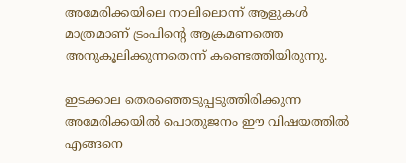അമേരിക്കയിലെ നാലിലൊന്ന് ആളുകൾ മാത്രമാണ് ട്രംപിന്റെ ആക്രമണത്തെ അനുകൂലിക്കുന്നതെന്ന് കണ്ടെത്തിയിരുന്നു.

ഇടക്കാല തെരഞ്ഞെടുപ്പടുത്തിരിക്കുന്ന അമേരിക്കയിൽ പൊതുജനം ഈ വിഷയത്തിൽ എങ്ങനെ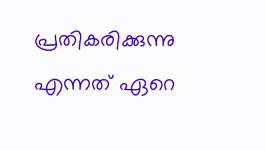പ്രതികരിക്കുന്നു എന്നത് ഏറെ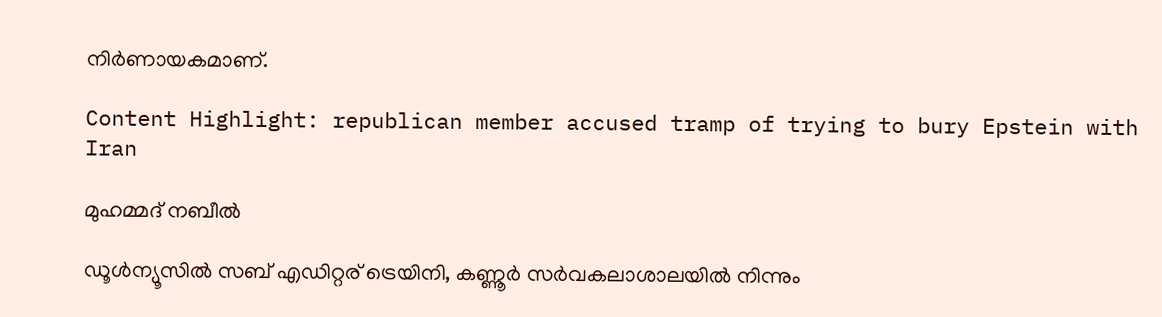നിർണായകമാണ്.

Content Highlight: republican member accused tramp of trying to bury Epstein with Iran

മുഹമ്മദ് നബീല്‍

ഡൂള്‍ന്യൂസില്‍ സബ് എഡിറ്റര് ട്രെയിനി, കണ്ണൂർ സര്‍വകലാശാലയില്‍ നിന്നും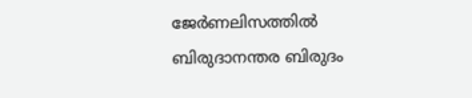ജേര്‍ണലിസത്തില്‍ ബിരുദാനന്തര ബിരുദം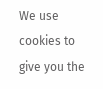We use cookies to give you the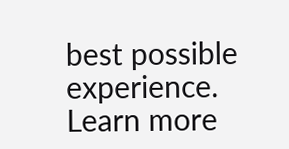best possible experience. Learn more